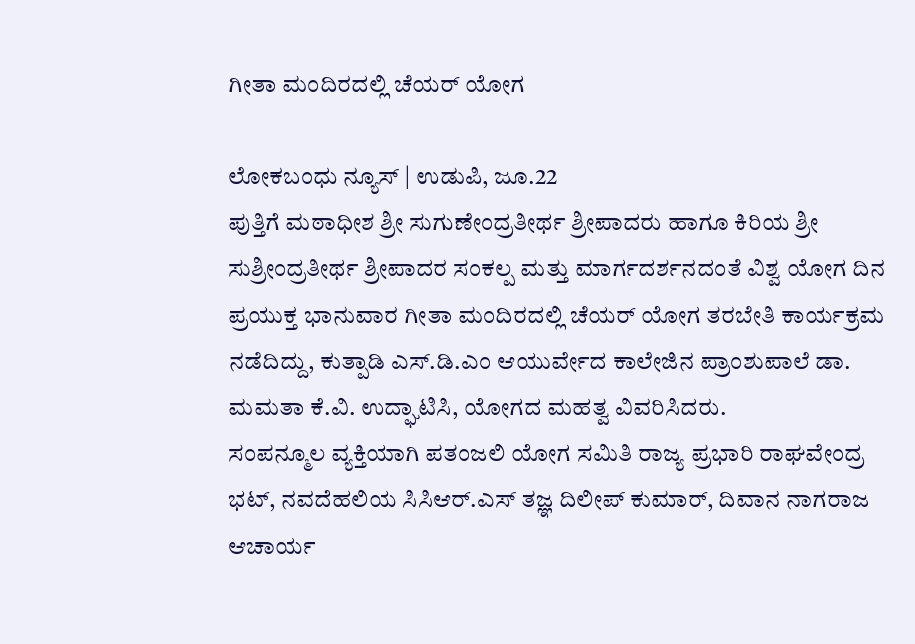ಗೀತಾ ಮಂದಿರದಲ್ಲಿ ಚೆಯರ್ ಯೋಗ

ಲೋಕಬಂಧು ನ್ಯೂಸ್ | ಉಡುಪಿ, ಜೂ.22
ಪುತ್ತಿಗೆ ಮಠಾಧೀಶ ಶ್ರೀ ಸುಗುಣೇಂದ್ರತೀರ್ಥ ಶ್ರೀಪಾದರು ಹಾಗೂ ಕಿರಿಯ ಶ್ರೀ ಸುಶ್ರೀಂದ್ರತೀರ್ಥ ಶ್ರೀಪಾದರ ಸಂಕಲ್ಪ ಮತ್ತು ಮಾರ್ಗದರ್ಶನದಂತೆ ವಿಶ್ವ ಯೋಗ ದಿನ ಪ್ರಯುಕ್ತ ಭಾನುವಾರ ಗೀತಾ ಮಂದಿರದಲ್ಲಿ ಚೆಯರ್ ಯೋಗ ತರಬೇತಿ ಕಾರ್ಯಕ್ರಮ ನಡೆದಿದ್ದು, ಕುತ್ಪಾಡಿ ಎಸ್.ಡಿ.ಎಂ ಆಯುರ್ವೇದ ಕಾಲೇಜಿನ ಪ್ರಾಂಶುಪಾಲೆ ಡಾ. ಮಮತಾ ಕೆ.ವಿ. ಉದ್ಘಾಟಿಸಿ, ಯೋಗದ ಮಹತ್ವ ವಿವರಿಸಿದರು.
ಸಂಪನ್ಮೂಲ ವ್ಯಕ್ತಿಯಾಗಿ ಪತಂಜಲಿ ಯೋಗ ಸಮಿತಿ ರಾಜ್ಯ ಪ್ರಭಾರಿ ರಾಘವೇಂದ್ರ ಭಟ್, ನವದೆಹಲಿಯ ಸಿಸಿಆರ್.ಎಸ್ ತಜ್ಞ ದಿಲೀಪ್ ಕುಮಾರ್, ದಿವಾನ ನಾಗರಾಜ ಆಚಾರ್ಯ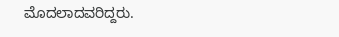ಮೊದಲಾದವರಿದ್ದರು.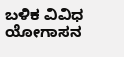ಬಳಿಕ ವಿವಿಧ ಯೋಗಾಸನ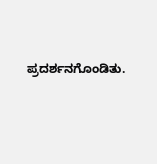ಪ್ರದರ್ಶನಗೊಂಡಿತು.